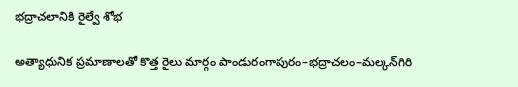భద్రాచలానికి రైల్వే శోభ

అత్యాధునిక ప్రమాణాలతో కొత్త రైలు మార్గం పాండురంగాపురం–భద్రాచలం–మల్కన్‌గిరి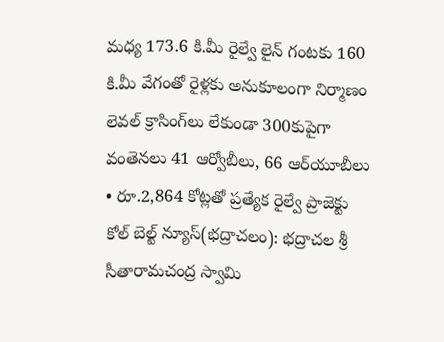మధ్య 173.6 కి.మీ రైల్వే లైన్ గంటకు 160 కి.మీ వేగంతో రైళ్లకు అనుకూలంగా నిర్మాణం లెవల్ క్రాసింగ్‌లు లేకుండా 300కుపైగా వంతెనలు 41 ఆర్వోబీలు, 66 ఆర్‌యూబీలు • రూ.2,864 కోట్లతో ప్రత్యేక రైల్వే ప్రాజెక్టు కోల్ బెల్ట్ న్యూస్(భద్రాచలం): భద్రాచల శ్రీ సీతారామచంద్ర స్వామి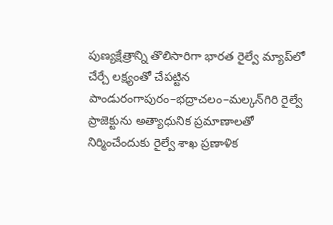పుణ్యక్షేత్రాన్ని తొలిసారిగా భారత రైల్వే మ్యాప్‌లో చేర్చే లక్ష్యంతో చేపట్టిన పాండురంగాపురం–భద్రాచలం–మల్కన్‌గిరి రైల్వే ప్రాజెక్టును అత్యాధునిక ప్రమాణాలతో నిర్మించేందుకు రైల్వే శాఖ ప్రణాళిక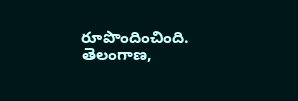రూపొందించింది. తెలంగాణ,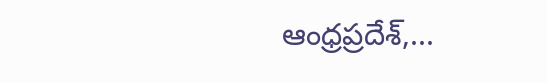ఆంధ్రప్రదేశ్,...